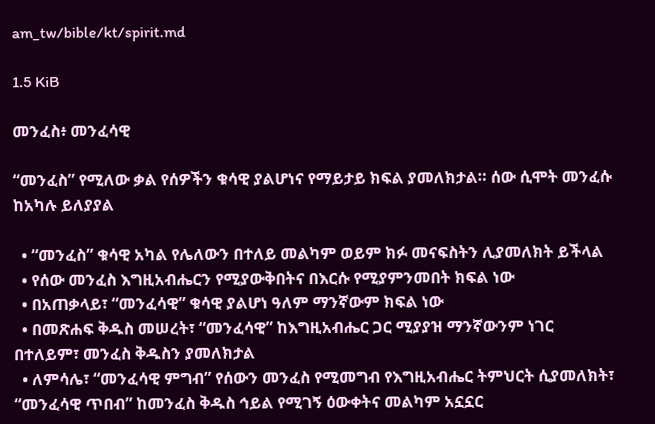am_tw/bible/kt/spirit.md

1.5 KiB

መንፈስ፥ መንፈሳዊ

“መንፈስ” የሚለው ቃል የሰዎችን ቁሳዊ ያልሆነና የማይታይ ክፍል ያመለክታል። ሰው ሲሞት መንፈሱ ከአካሉ ይለያያል

  • “መንፈስ” ቁሳዊ አካል የሌለውን በተለይ መልካም ወይም ክፉ መናፍስትን ሊያመለክት ይችላል
  • የሰው መንፈስ እግዚአብሔርን የሚያውቅበትና በእርሱ የሚያምንመበት ክፍል ነው
  • በአጠቃላይ፣ “መንፈሳዊ” ቁሳዊ ያልሆነ ዓለም ማንኛውም ክፍል ነው
  • በመጽሐፍ ቅዱስ መሠረት፣ “መንፈሳዊ” ከእግዚአብሔር ጋር ሚያያዝ ማንኛውንም ነገር በተለይም፣ መንፈስ ቅዱስን ያመለክታል
  • ለምሳሌ፣ “መንፈሳዊ ምግብ” የሰውን መንፈስ የሚመግብ የእግዚአብሔር ትምህርት ሲያመለክት፣ “መንፈሳዊ ጥበብ” ከመንፈስ ቅዱስ ኅይል የሚገኝ ዕውቀትና መልካም አኗኗር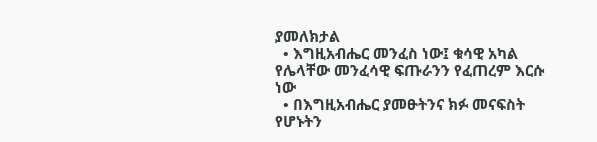ያመለክታል
  • እግዚአብሔር መንፈስ ነው፤ ቁሳዊ አካል የሌላቸው መንፈሳዊ ፍጡራንን የፈጠረም እርሱ ነው
  • በእግዚአብሔር ያመፁትንና ክፉ መናፍስት የሆኑትን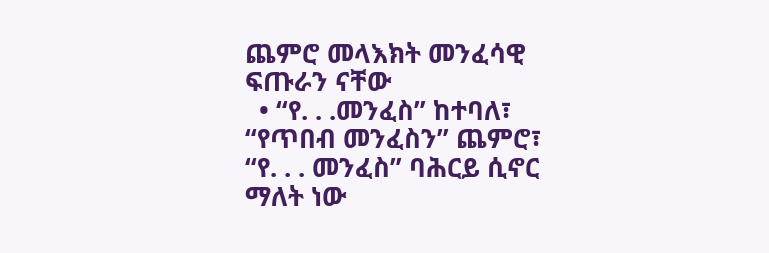ጨምሮ መላእክት መንፈሳዊ ፍጡራን ናቸው
  • “የ. . .መንፈስ” ከተባለ፣ “የጥበብ መንፈስን” ጨምሮ፣ “የ. . . መንፈስ” ባሕርይ ሲኖር ማለት ነው